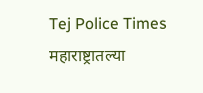Tej Police Times
महाराष्ट्रातल्या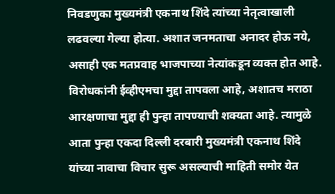निवडणुका मुख्यमंत्री एकनाथ शिंदे त्यांच्या नेतृत्वाखाली लढवल्या गेल्या होत्या. अशात जनमताचा अनादर होऊ नये, असाही एक मतप्रवाह भाजपाच्या नेत्यांकडून व्यक्त होत आहे. विरोधकांनी ईव्हीएमचा मुद्दा तापवला आहे, अशातच मराठा आरक्षणाचा मुद्दा ही पुन्हा तापण्याची शक्यता आहे. त्यामुळे आता पुन्हा एकदा दिल्ली दरबारी मुख्यमंत्री एकनाथ शिंदे यांच्या नावाचा विचार सुरू असल्याची माहिती समोर येत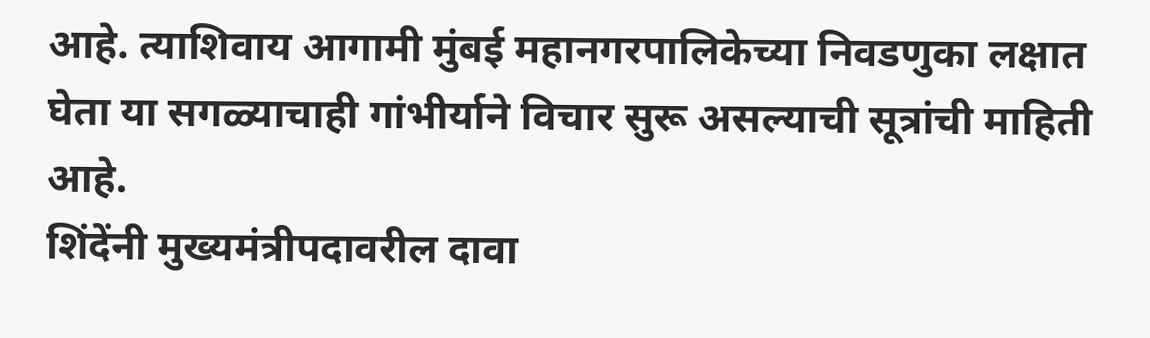आहे. त्याशिवाय आगामी मुंबई महानगरपालिकेच्या निवडणुका लक्षात घेता या सगळ्याचाही गांभीर्याने विचार सुरू असल्याची सूत्रांची माहिती आहे.
शिंदेंनी मुख्यमंत्रीपदावरील दावा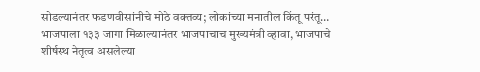सोडल्यानंतर फडणवीसांनीचे मोठे वक्तव्य; लोकांच्या मनातील किंतू परंतू…
भाजपाला १३३ जागा मिळाल्यानंतर भाजपाचाच मुख्यमंत्री व्हावा, भाजपाचे शीर्षस्थ नेतृत्व असलेल्या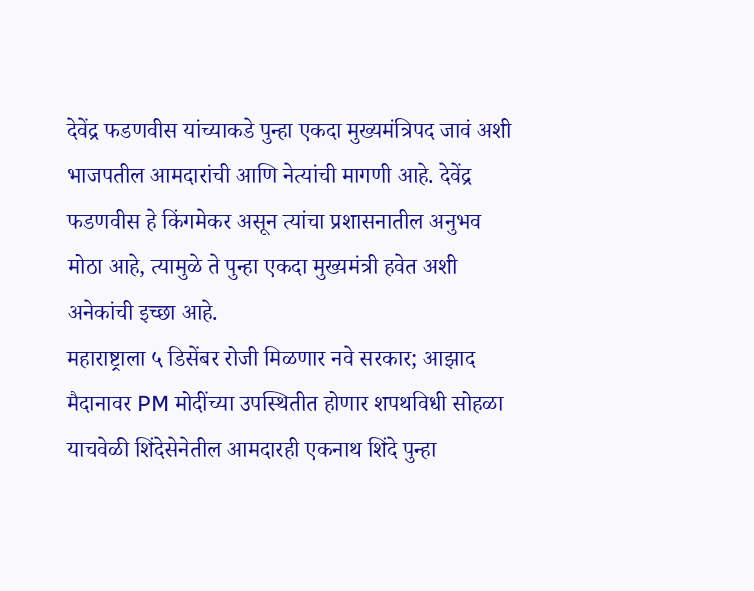देवेंद्र फडणवीस यांच्याकडे पुन्हा एकदा मुख्यमंत्रिपद जावं अशी भाजपतील आमदारांची आणि नेत्यांची मागणी आहे. देवेंद्र फडणवीस हे किंगमेकर असून त्यांचा प्रशासनातील अनुभव मोठा आहे, त्यामुळे ते पुन्हा एकदा मुख्यमंत्री हवेत अशी अनेकांची इच्छा आहे.
महाराष्ट्राला ५ डिसेंबर रोजी मिळणार नवे सरकार; आझाद मैदानावर PM मोदींच्या उपस्थितीत होणार शपथविधी सोहळा
याचवेळी शिंदेसेनेतील आमदारही एकनाथ शिंदे पुन्हा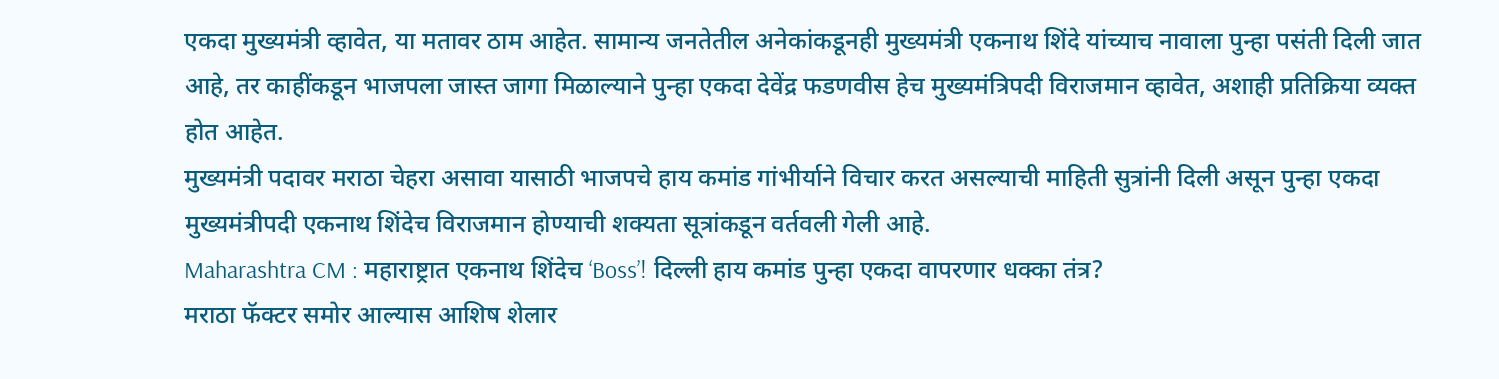एकदा मुख्यमंत्री व्हावेत, या मतावर ठाम आहेत. सामान्य जनतेतील अनेकांकडूनही मुख्यमंत्री एकनाथ शिंदे यांच्याच नावाला पुन्हा पसंती दिली जात आहे, तर काहींकडून भाजपला जास्त जागा मिळाल्याने पुन्हा एकदा देवेंद्र फडणवीस हेच मुख्यमंत्रिपदी विराजमान व्हावेत, अशाही प्रतिक्रिया व्यक्त होत आहेत.
मुख्यमंत्री पदावर मराठा चेहरा असावा यासाठी भाजपचे हाय कमांड गांभीर्याने विचार करत असल्याची माहिती सुत्रांनी दिली असून पुन्हा एकदा मुख्यमंत्रीपदी एकनाथ शिंदेच विराजमान होण्याची शक्यता सूत्रांकडून वर्तवली गेली आहे.
Maharashtra CM : महाराष्ट्रात एकनाथ शिंदेच ‘Boss’! दिल्ली हाय कमांड पुन्हा एकदा वापरणार धक्का तंत्र?
मराठा फॅक्टर समोर आल्यास आशिष शेलार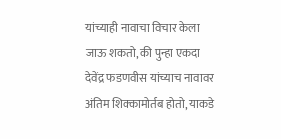यांच्याही नावाचा विचार केला जाऊ शकतो, की पुन्हा एकदा देवेंद्र फडणवीस यांच्याच नावावर अंतिम शिक्कामोर्तब होतो, याकडे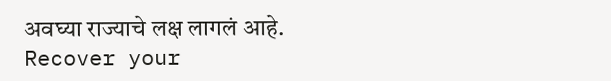अवघ्या राज्याचे लक्ष लागलं आहे.
Recover your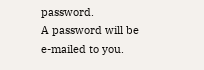password.
A password will be e-mailed to you.